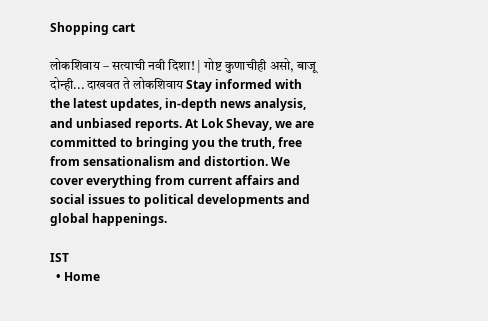Shopping cart

लोकशिवाय – सत्याची नवी दिशा! | गोष्ट कुणाचीही असो, बाजू दोन्ही... दाखवत ते लोकशिवाय Stay informed with the latest updates, in-depth news analysis, and unbiased reports. At Lok Shevay, we are committed to bringing you the truth, free from sensationalism and distortion. We cover everything from current affairs and social issues to political developments and global happenings.

IST
  • Home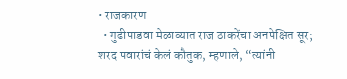• राजकारण
  • गुढीपाडवा मेळाव्यात राज ठाकरेंचा अनपेक्षित सूर; शरद पवारांचं केलं कौतुक, म्हणाले, “त्यांनी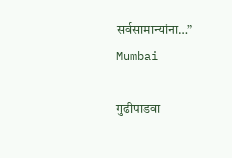सर्वसामान्यांना…”
Mumbai

गुढीपाडवा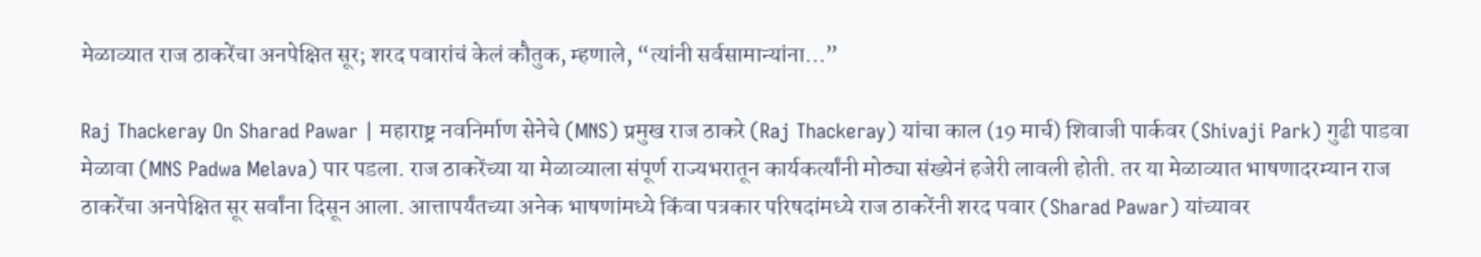मेळाव्यात राज ठाकरेंचा अनपेक्षित सूर; शरद पवारांचं केलं कौतुक, म्हणाले, “त्यांनी सर्वसामान्यांना…”

Raj Thackeray On Sharad Pawar | महाराष्ट्र नवनिर्माण सेनेचे (MNS) प्रमुख राज ठाकरे (Raj Thackeray) यांचा काल (19 मार्च) शिवाजी पार्कवर (Shivaji Park) गुढी पाडवा मेळावा (MNS Padwa Melava) पार पडला. राज ठाकरेंच्या या मेळाव्याला संपूर्ण राज्यभरातून कार्यकर्त्यांनी मोठ्या संख्येनं हजेरी लावली होती. तर या मेळाव्यात भाषणादरम्यान राज ठाकरेंचा अनपेक्षित सूर सर्वांना दिसून आला. आत्तापर्यंतच्या अनेक भाषणांमध्ये किंवा पत्रकार परिषदांमध्ये राज ठाकरेंनी शरद पवार (Sharad Pawar) यांच्यावर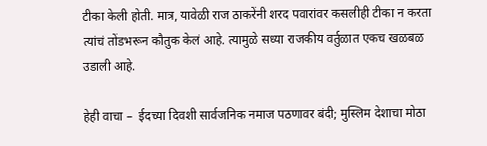टीका केली होती. मात्र, यावेळी राज ठाकरेंनी शरद पवारांवर कसलीही टीका न करता त्यांचं तोंडभरून कौतुक केलं आहे. त्यामुळे सध्या राजकीय वर्तुळात एकच खळबळ उडाली आहे.

हेही वाचा –  ईदच्या दिवशी सार्वजनिक नमाज पठणावर बंदी; मुस्लिम देशाचा मोठा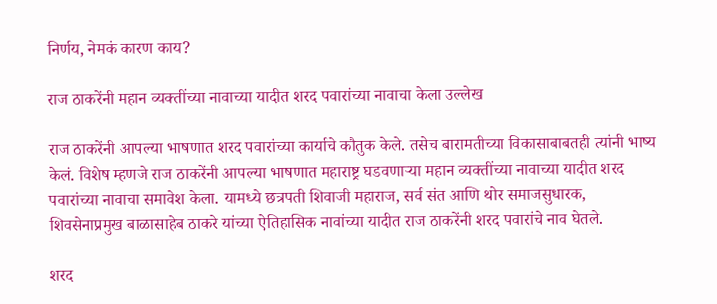निर्णय, नेमकं कारण काय?

राज ठाकरेंनी महान व्यक्तींच्या नावाच्या यादीत शरद पवारांच्या नावाचा केला उल्लेख

राज ठाकरेंनी आपल्या भाषणात शरद पवारांच्या कार्याचे कौतुक केले. तसेच बारामतीच्या विकासाबाबतही त्यांनी भाष्य केलं. विशेष म्हणजे राज ठाकरेंनी आपल्या भाषणात महाराष्ट्र घडवणाऱ्या महान व्यक्तींच्या नावाच्या यादीत शरद पवारांच्या नावाचा समावेश केला. यामध्ये छत्रपती शिवाजी महाराज, सर्व संत आणि थोर समाजसुधारक, शिवसेनाप्रमुख बाळासाहेब ठाकरे यांच्या ऐतिहासिक नावांच्या यादीत राज ठाकरेंनी शरद पवारांचे नाव घेतले.

शरद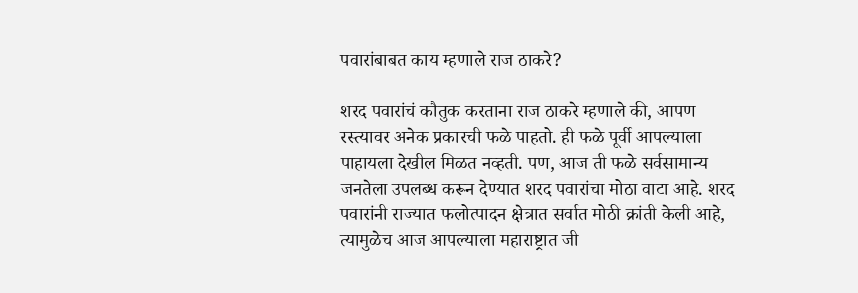पवारांबाबत काय म्हणाले राज ठाकरे?

शरद पवारांचं कौतुक करताना राज ठाकरे म्हणाले की, आपण रस्त्यावर अनेक प्रकारची फळे पाहतो. ही फळे पूर्वी आपल्याला पाहायला देखील मिळत नव्हती. पण, आज ती फळे सर्वसामान्य जनतेला उपलब्ध करून देण्यात शरद पवारांचा मोठा वाटा आहे. शरद पवारांनी राज्यात फलोत्पादन क्षेत्रात सर्वात मोठी क्रांती केली आहे, त्यामुळेच आज आपल्याला महाराष्ट्रात जी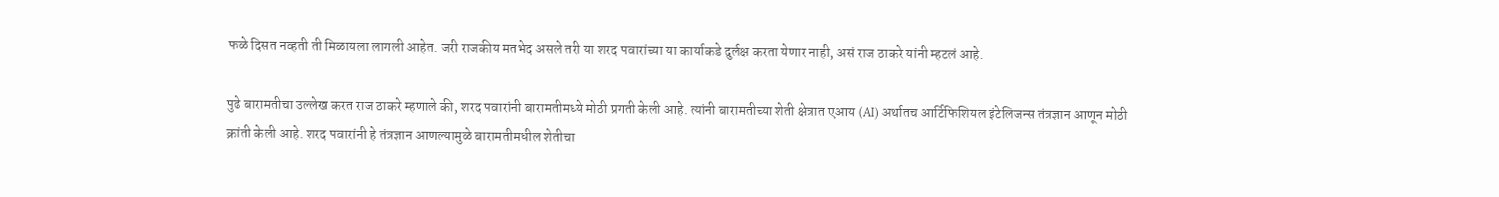फळे दिसत नव्हती ती मिळायला लागली आहेत. जरी राजकीय मतभेद असले तरी या शरद पवारांच्या या कार्याकडे दुर्लक्ष करता येणार नाही, असं राज ठाकरे यांनी म्हटलं आहे.

पुढे बारामतीचा उल्लेख करत राज ठाकरे म्हणाले की, शरद पवारांनी बारामतीमध्ये मोठी प्रगती केली आहे. त्यांनी बारामतीच्या शेती क्षेत्रात एआय (AI) अर्थातच आर्टिफिशियल इंटेलिजन्स तंत्रज्ञान आणून मोठी क्रांती केली आहे. शरद पवारांनी हे तंत्रज्ञान आणल्यामुळे बारामतीमधील शेतीचा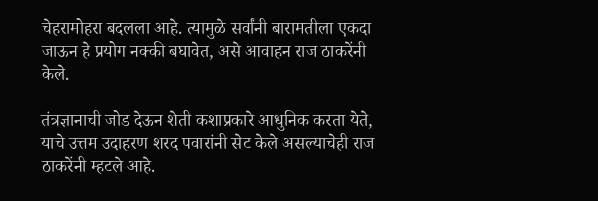चेहरामोहरा बदलला आहे. त्यामुळे सर्वांनी बारामतीला एकदा जाऊन हे प्रयोग नक्की बघावेत, असे आवाहन राज ठाकरेंनी केले.

तंत्रज्ञानाची जोड देऊन शेती कशाप्रकारे आधुनिक करता येते, याचे उत्तम उदाहरण शरद पवारांनी सेट केले असल्याचेही राज ठाकरेंनी म्हटले आहे.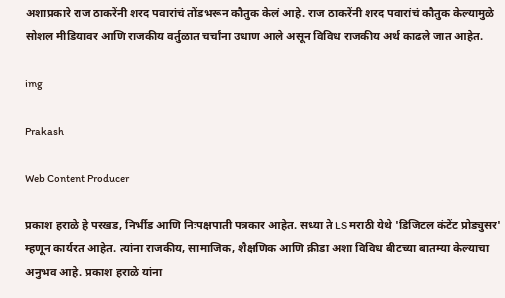अशाप्रकारे राज ठाकरेंनी शरद पवारांचं तोंडभरून कौतुक केलं आहे. राज ठाकरेंनी शरद पवारांचं कौतुक केल्यामुळे सोशल मीडियावर आणि राजकीय वर्तुळात चर्चांना उधाण आले असून विविध राजकीय अर्थ काढले जात आहेत.

img

Prakash

Web Content Producer

प्रकाश हराळे हे परखड, निर्भीड आणि निःपक्षपाती पत्रकार आहेत. सध्या ते LS मराठी येथे 'डिजिटल कंटेंट प्रोड्युसर' म्हणून कार्यरत आहेत. त्यांना राजकीय, सामाजिक, शैक्षणिक आणि क्रीडा अशा विविध बीटच्या बातम्या केल्याचा अनुभव आहे. प्रकाश हराळे यांना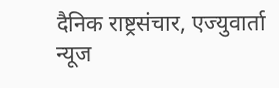दैनिक राष्ट्रसंचार, एज्युवार्ता न्यूज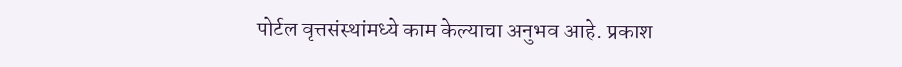पोर्टल वृत्तसंस्थांमध्ये काम केल्याचा अनुभव आहे. प्रकाश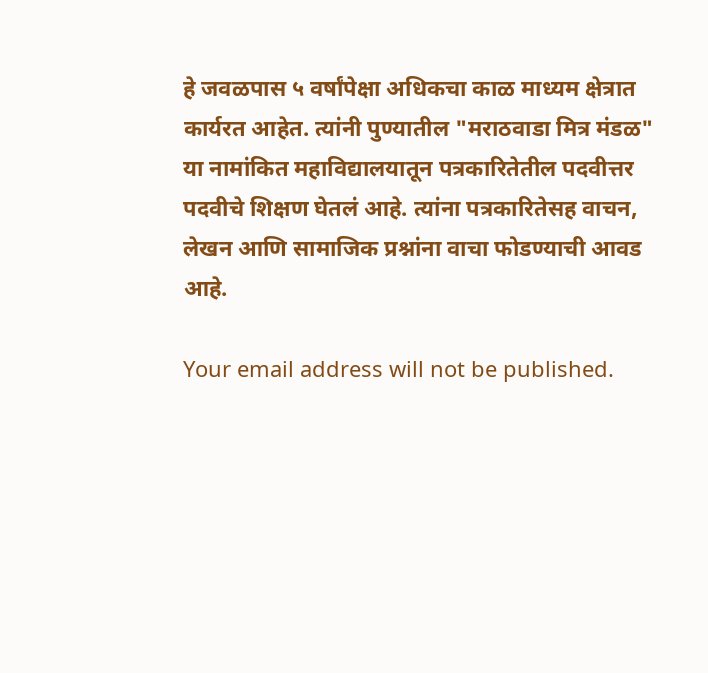हे जवळपास ५ वर्षांपेक्षा अधिकचा काळ माध्यम क्षेत्रात कार्यरत आहेत. त्यांनी पुण्यातील "मराठवाडा मित्र मंडळ" या नामांकित महाविद्यालयातून पत्रकारितेतील पदवीत्तर पदवीचे शिक्षण घेतलं आहे. त्यांना पत्रकारितेसह वाचन, लेखन आणि सामाजिक प्रश्नांना वाचा फोडण्याची आवड आहे.

Your email address will not be published.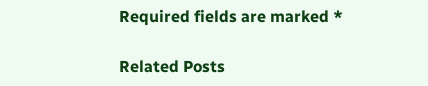Required fields are marked *

Related Posts